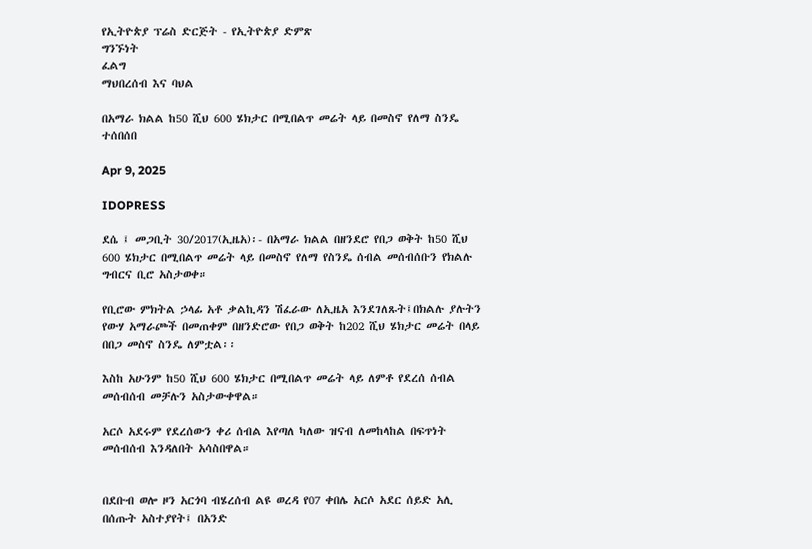የኢትዮጵያ ፕሬስ ድርጅት - የኢትዮጵያ ድምጽ
ግንኙነት
ፈልግ
ማህበረሰብ እና ባህል

በአማራ ክልል ከ50 ሺህ 600 ሄክታር በሚበልጥ መሬት ላይ በመስኖ የለማ ስንዴ ተሰበሰበ

Apr 9, 2025

IDOPRESS

ደሴ ፤ መጋቢት 30/2017(ኢዜአ)፡- በአማራ ክልል በዘንደሮ የበጋ ወቅት ከ50 ሺህ 600 ሄክታር በሚበልጥ መሬት ላይ በመስኖ የለማ የስንዴ ሰብል መሰብሰቡን የክልሉ ግብርና ቢሮ አስታወቀ።

የቢሮው ምክትል ኃላፊ አቶ ቃልኪዳን ሽፈራው ለኢዜአ እንደገለጹት፤በክልሉ ያሉትን የውሃ አማራጮች በመጠቀም በዘንድሮው የበጋ ወቅት ከ202 ሺህ ሄክታር መሬት በላይ በበጋ መስኖ ስንዴ ለምቷል፡፡

እስከ አሁንም ከ50 ሺህ 600 ሄክታር በሚበልጥ መሬት ላይ ለምቶ የደረሰ ሰብል መሰብሰብ መቻሉን አስታውቀዋል።

አርሶ አደሩም የደረሰውን ቀሪ ሰብል እየጣለ ካለው ዝናብ ለመከላከል በፍጥነት መሰብሰብ እንዳለበት አሳስበዋል።


በደቡብ ወሎ ዞን አርጎባ ብሄረሰብ ልዩ ወረዳ የ07 ቀበሌ አርሶ አደር ሰይድ አሊ በሰጡት አስተያየት፤ በአንድ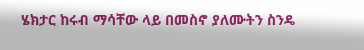ሄክታር ከሩብ ማሳቸው ላይ በመስኖ ያለሙትን ስንዴ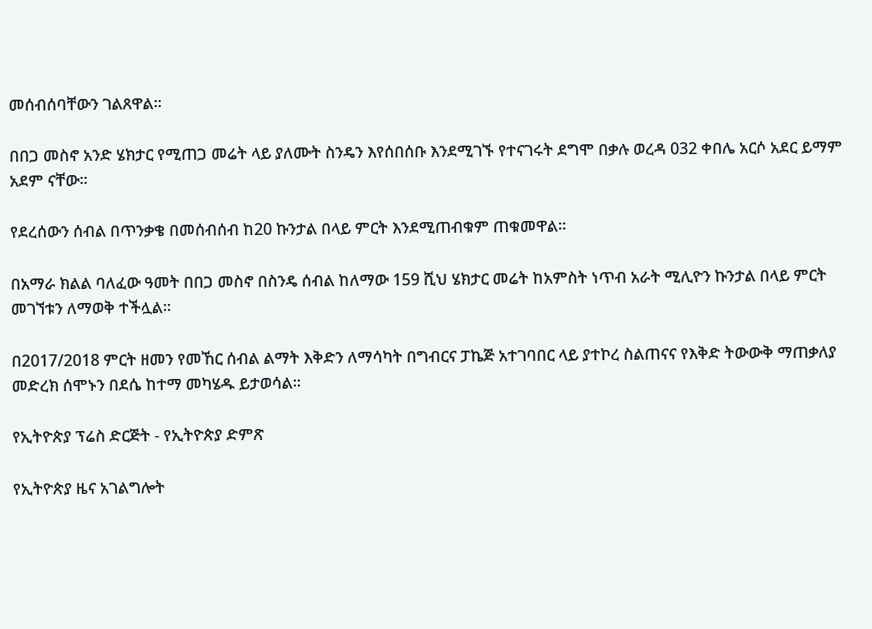መሰብሰባቸውን ገልጸዋል፡፡

በበጋ መስኖ አንድ ሄክታር የሚጠጋ መሬት ላይ ያለሙት ስንዴን እየሰበሰቡ እንደሚገኙ የተናገሩት ደግሞ በቃሉ ወረዳ 032 ቀበሌ አርሶ አደር ይማም አደም ናቸው፡፡

የደረሰውን ሰብል በጥንቃቄ በመሰብሰብ ከ20 ኩንታል በላይ ምርት እንደሚጠብቁም ጠቁመዋል፡፡

በአማራ ክልል ባለፈው ዓመት በበጋ መስኖ በስንዴ ሰብል ከለማው 159 ሺህ ሄክታር መሬት ከአምስት ነጥብ አራት ሚሊዮን ኩንታል በላይ ምርት መገኘቱን ለማወቅ ተችሏል፡፡

በ2017/2018 ምርት ዘመን የመኸር ሰብል ልማት እቅድን ለማሳካት በግብርና ፓኬጅ አተገባበር ላይ ያተኮረ ስልጠናና የእቅድ ትውውቅ ማጠቃለያ መድረክ ሰሞኑን በደሴ ከተማ መካሄዱ ይታወሳል፡፡

የኢትዮጵያ ፕሬስ ድርጅት - የኢትዮጵያ ድምጽ

የኢትዮጵያ ዜና አገልግሎት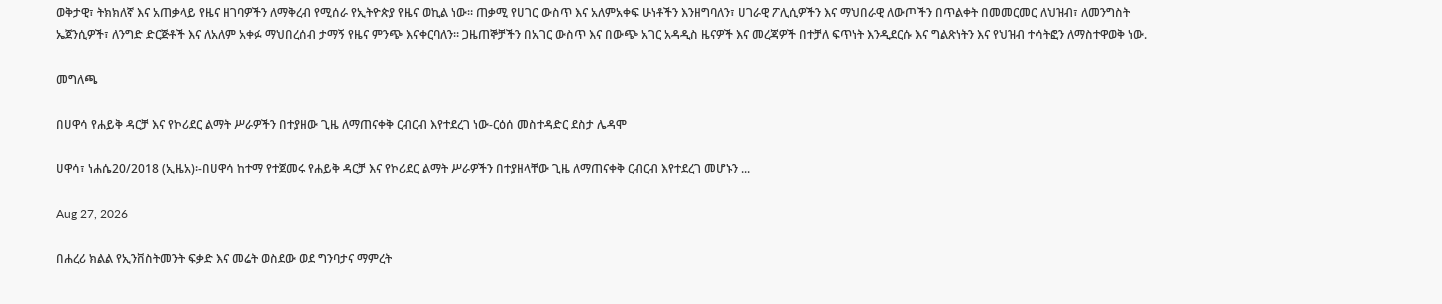ወቅታዊ፣ ትክክለኛ እና አጠቃላይ የዜና ዘገባዎችን ለማቅረብ የሚሰራ የኢትዮጵያ የዜና ወኪል ነው። ጠቃሚ የሀገር ውስጥ እና አለምአቀፍ ሁነቶችን እንዘግባለን፣ ሀገራዊ ፖሊሲዎችን እና ማህበራዊ ለውጦችን በጥልቀት በመመርመር ለህዝብ፣ ለመንግስት ኤጀንሲዎች፣ ለንግድ ድርጅቶች እና ለአለም አቀፉ ማህበረሰብ ታማኝ የዜና ምንጭ እናቀርባለን። ጋዜጠኞቻችን በአገር ውስጥ እና በውጭ አገር አዳዲስ ዜናዎች እና መረጃዎች በተቻለ ፍጥነት እንዲደርሱ እና ግልጽነትን እና የህዝብ ተሳትፎን ለማስተዋወቅ ነው.

መግለጫ

በሀዋሳ የሐይቅ ዳርቻ እና የኮሪደር ልማት ሥራዎችን በተያዘው ጊዜ ለማጠናቀቅ ርብርብ እየተደረገ ነው-ርዕሰ መስተዳድር ደስታ ሌዳሞ

ሀዋሳ፣ ነሐሴ20/2018 (ኢዜአ)፡-በሀዋሳ ከተማ የተጀመሩ የሐይቅ ዳርቻ እና የኮሪደር ልማት ሥራዎችን በተያዘላቸው ጊዜ ለማጠናቀቅ ርብርብ እየተደረገ መሆኑን ...

Aug 27, 2026

በሐረሪ ክልል የኢንቨስትመንት ፍቃድ እና መሬት ወስደው ወደ ግንባታና ማምረት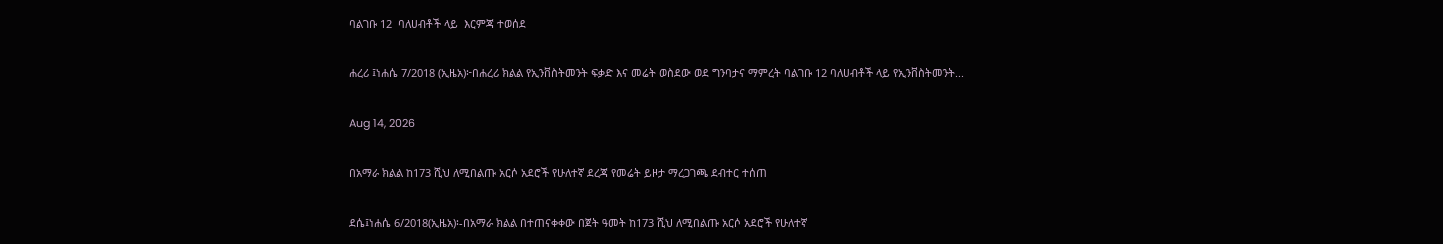ባልገቡ 12  ባለሀብቶች ላይ  እርምጃ ተወሰደ

ሐረሪ ፤ነሐሴ 7/2018 (ኢዜአ)፦በሐረሪ ክልል የኢንቨስትመንት ፍቃድ እና መሬት ወስደው ወደ ግንባታና ማምረት ባልገቡ 12 ባለሀብቶች ላይ የኢንቨስትመንት...

Aug 14, 2026

በአማራ ክልል ከ173 ሺህ ለሚበልጡ አርሶ አደሮች የሁለተኛ ደረጃ የመሬት ይዞታ ማረጋገጫ ደብተር ተሰጠ

ደሴ፤ነሐሴ 6/2018(ኢዜአ)፡-በአማራ ክልል በተጠናቀቀው በጀት ዓመት ከ173 ሺህ ለሚበልጡ አርሶ አደሮች የሁለተኛ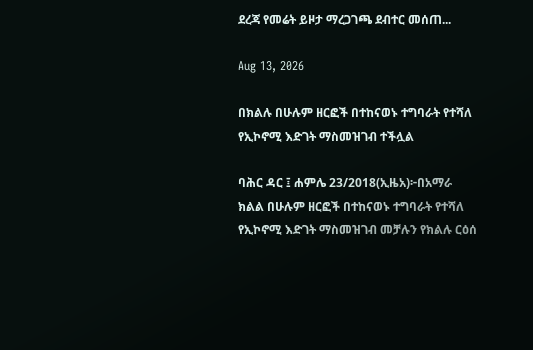ደረጃ የመሬት ይዞታ ማረጋገጫ ደብተር መሰጠ...

Aug 13, 2026

በክልሉ በሁሉም ዘርፎች በተከናወኑ ተግባራት የተሻለ የኢኮኖሚ እድገት ማስመዝገብ ተችሏል

ባሕር ዳር ፤ ሐምሌ 23/2018(ኢዜአ)፦በአማራ ክልል በሁሉም ዘርፎች በተከናወኑ ተግባራት የተሻለ የኢኮኖሚ እድገት ማስመዝገብ መቻሉን የክልሉ ርዕሰ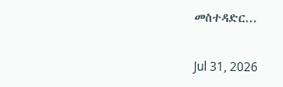መስተዳድር...

Jul 31, 2026